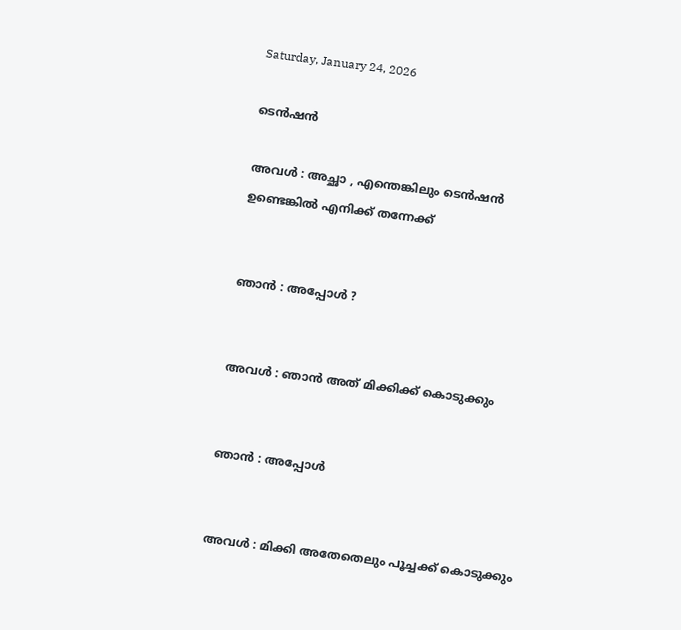Saturday, January 24, 2026

ടെൻഷൻ

അവൾ : അച്ഛാ , എന്തെങ്കിലും ടെൻഷൻ ഉണ്ടെങ്കിൽ എനിക്ക് തന്നേക്ക്


ഞാൻ : അപ്പോൾ ?


അവൾ : ഞാൻ അത് മിക്കിക്ക് കൊടുക്കും


ഞാൻ : അപ്പോൾ


അവൾ : മിക്കി അതേതെലും പൂച്ചക്ക് കൊടുക്കും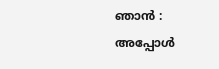ഞാൻ : അപ്പോൾ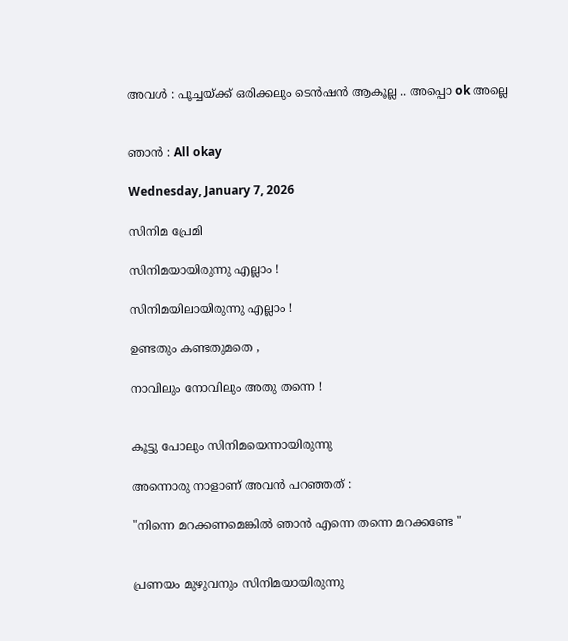അവൾ : പൂച്ചയ്ക്ക് ഒരിക്കലും ടെൻഷൻ ആകൂല്ല .. അപ്പൊ ok അല്ലെ


ഞാൻ : All okay

Wednesday, January 7, 2026

സിനിമ പ്രേമി

സിനിമയായിരുന്നു എല്ലാം !

സിനിമയിലായിരുന്നു എല്ലാം !

ഉണ്ടതും കണ്ടതുമതെ ,

നാവിലും നോവിലും അതു തന്നെ !


കൂട്ടു പോലും സിനിമയെന്നായിരുന്നു

അന്നൊരു നാളാണ് അവൻ പറഞ്ഞത് :

"നിന്നെ മറക്കണമെങ്കിൽ ഞാൻ എന്നെ തന്നെ മറക്കണ്ടേ "


പ്രണയം മുഴുവനും സിനിമയായിരുന്നു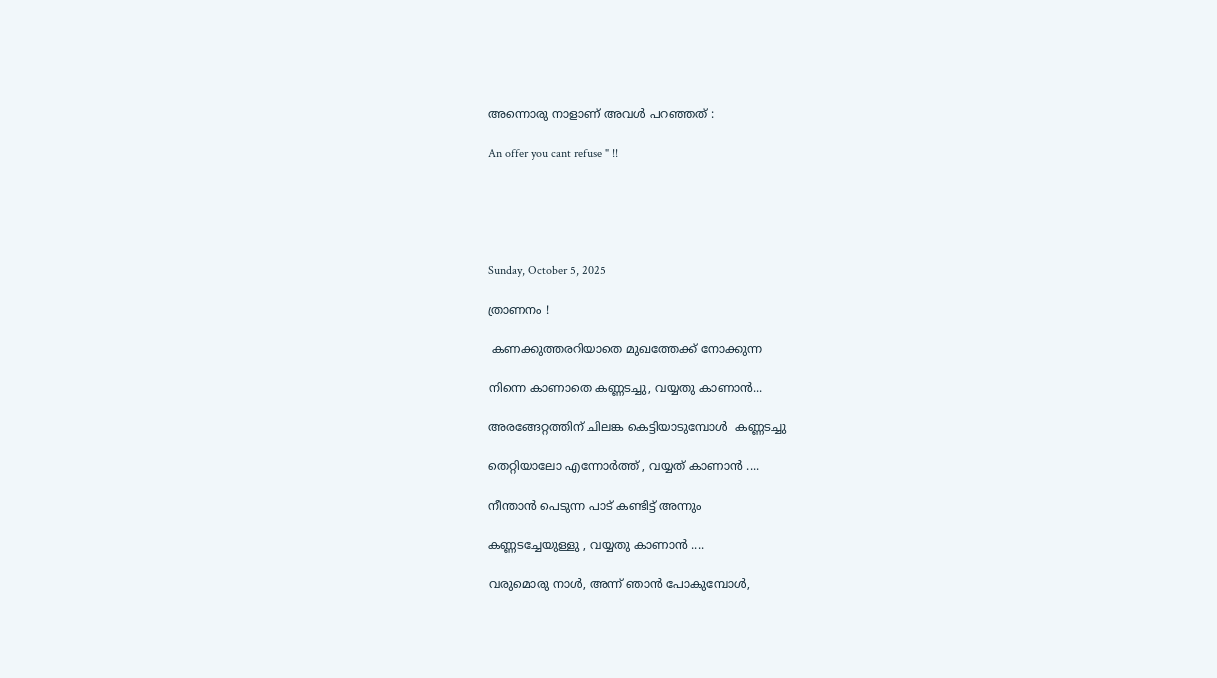അന്നൊരു നാളാണ് അവൾ പറഞ്ഞത് :

An offer you cant refuse " !!





Sunday, October 5, 2025

ത്രാണനം !

 കണക്കുത്തരറിയാതെ മുഖത്തേക്ക് നോക്കുന്ന

നിന്നെ കാണാതെ കണ്ണടച്ചു, വയ്യതു കാണാൻ...

അരങ്ങേറ്റത്തിന് ചിലങ്ക കെട്ടിയാടുമ്പോൾ  കണ്ണടച്ചു

തെറ്റിയാലോ എന്നോർത്ത് , വയ്യത് കാണാൻ ....

നീന്താൻ പെടുന്ന പാട് കണ്ടിട്ട് അന്നും

കണ്ണടച്ചേയുള്ളു , വയ്യതു കാണാൻ ....

വരുമൊരു നാൾ, അന്ന് ഞാൻ പോകുമ്പോൾ,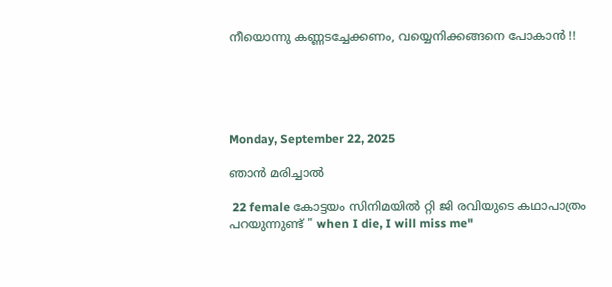നീയൊന്നു കണ്ണടച്ചേക്കണം, വയ്യെനിക്കങ്ങനെ പോകാൻ !!





Monday, September 22, 2025

ഞാൻ മരിച്ചാൽ

 22 female കോട്ടയം സിനിമയിൽ റ്റി ജി രവിയുടെ കഥാപാത്രം പറയുന്നുണ്ട് " when I die, I will miss me"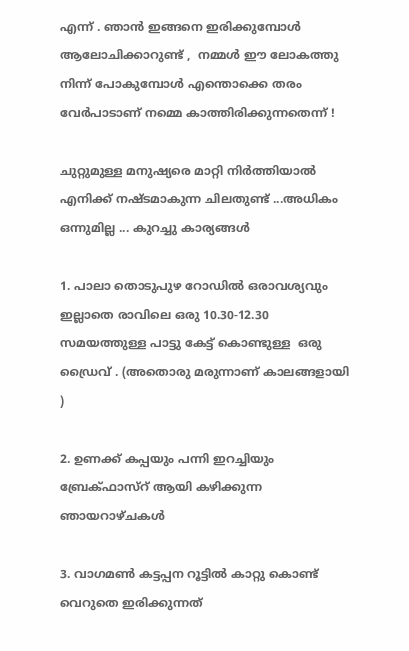എന്ന് . ഞാൻ ഇങ്ങനെ ഇരിക്കുമ്പോൾ ആലോചിക്കാറുണ്ട് ,  നമ്മൾ ഈ ലോകത്തു നിന്ന് പോകുമ്പോൾ എന്തൊക്കെ തരം വേർപാടാണ് നമ്മെ കാത്തിരിക്കുന്നതെന്ന് !

ചുറ്റുമുള്ള മനുഷ്യരെ മാറ്റി നിർത്തിയാൽ എനിക്ക് നഷ്ടമാകുന്ന ചിലതുണ്ട് ...അധികം ഒന്നുമില്ല ... കുറച്ചു കാര്യങ്ങൾ

1. പാലാ തൊടുപുഴ റോഡിൽ ഒരാവശ്യവും ഇല്ലാതെ രാവിലെ ഒരു 10.30-12.30 സമയത്തുള്ള പാട്ടു കേട്ട് കൊണ്ടുള്ള  ഒരു ഡ്രൈവ് . (അതൊരു മരുന്നാണ് കാലങ്ങളായി )

2. ഉണക്ക്‌ കപ്പയും പന്നി ഇറച്ചിയും ബ്രേക്ഫാസ്റ് ആയി കഴിക്കുന്ന ഞായറാഴ്ചകൾ

3. വാഗമൺ കട്ടപ്പന റൂട്ടിൽ കാറ്റു കൊണ്ട് വെറുതെ ഇരിക്കുന്നത്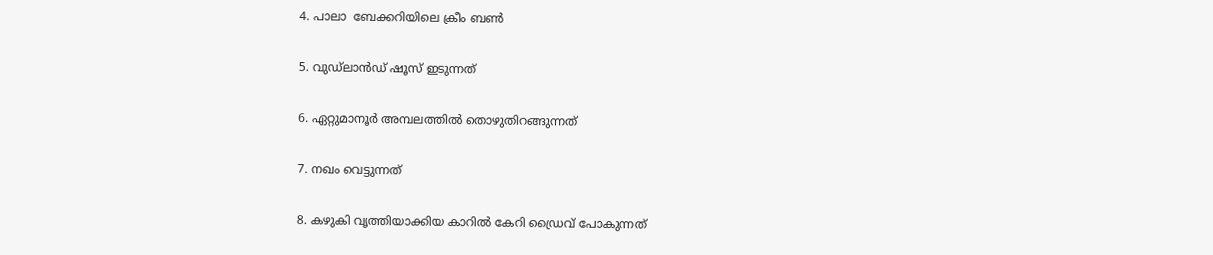4. പാലാ  ബേക്കറിയിലെ ക്രീം ബൺ

5. വുഡ്ലാൻഡ് ഷൂസ് ഇടുന്നത്‌

6. ഏറ്റുമാനൂർ അമ്പലത്തിൽ തൊഴുതിറങ്ങുന്നത്

7. നഖം വെട്ടുന്നത്

8. കഴുകി വൃത്തിയാക്കിയ കാറിൽ കേറി ഡ്രൈവ് പോകുന്നത്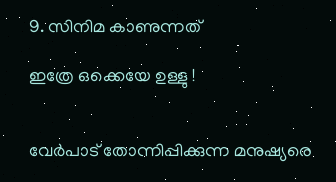9. സിനിമ കാണുന്നത്

ഇത്രേ ഒക്കെയേ ഉള്ളു !


വേർപാട് തോന്നിപ്പിക്കുന്ന മനുഷ്യരെ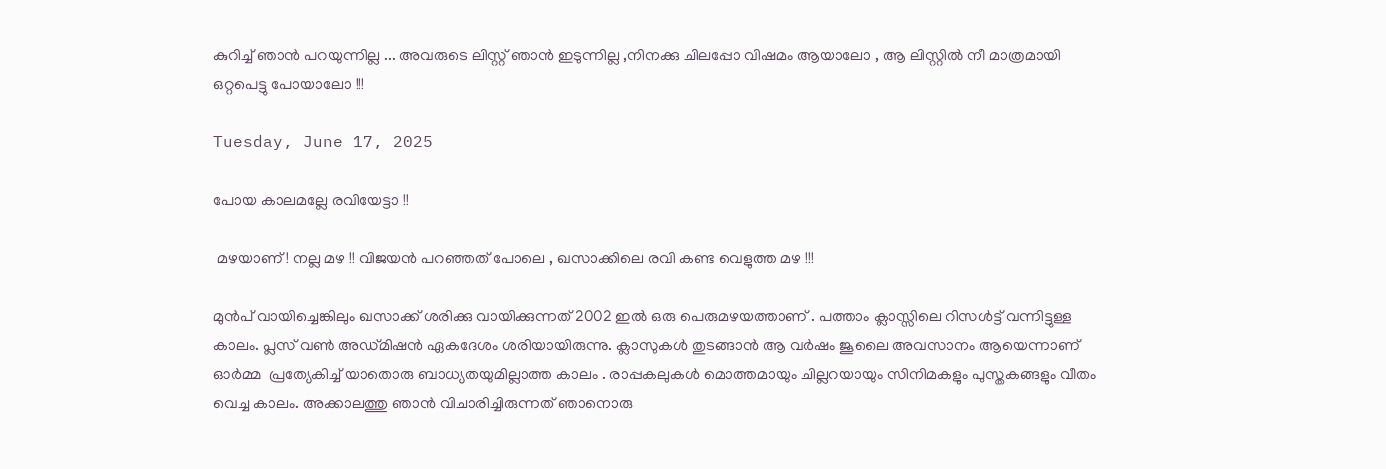കുറിച്ച് ഞാൻ പറയുന്നില്ല ... അവരുടെ ലിസ്റ്റ് ഞാൻ ഇടുന്നില്ല ,നിനക്കു ചിലപ്പോ വിഷമം ആയാലോ , ആ ലിസ്റ്റിൽ നീ മാത്രമായി ഒറ്റപെട്ടു പോയാലോ !!!

Tuesday, June 17, 2025

പോയ കാലമല്ലേ രവിയേട്ടാ !!

 മഴയാണ് ! നല്ല മഴ !! വിജയൻ പറഞ്ഞത് പോലെ , ഖസാക്കിലെ രവി കണ്ട വെളുത്ത മഴ !!!

മുൻപ് വായിച്ചെങ്കിലും ഖസാക്ക് ശരിക്കു വായിക്കുന്നത് 2002 ഇൽ ഒരു പെരുമഴയത്താണ് . പത്താം ക്ലാസ്സിലെ റിസൾട്ട് വന്നിട്ടുള്ള കാലം. പ്ലസ് വൺ അഡ്മിഷൻ ഏകദേശം ശരിയായിരുന്നു. ക്ലാസുകൾ തുടങ്ങാൻ ആ വർഷം ജൂലൈ അവസാനം ആയെന്നാണ് ഓർമ്മ  പ്രത്യേകിച്ച് യാതൊരു ബാധ്യതയുമില്ലാത്ത കാലം . രാപ്പകലുകൾ മൊത്തമായും ചില്ലറയായും സിനിമകളും പുസ്തകങ്ങളും വീതം വെച്ച കാലം. അക്കാലത്തു ഞാൻ വിചാരിച്ചിരുന്നത് ഞാനൊരു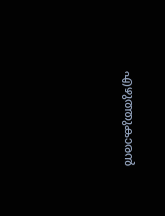എഴുത്തുകാരൻ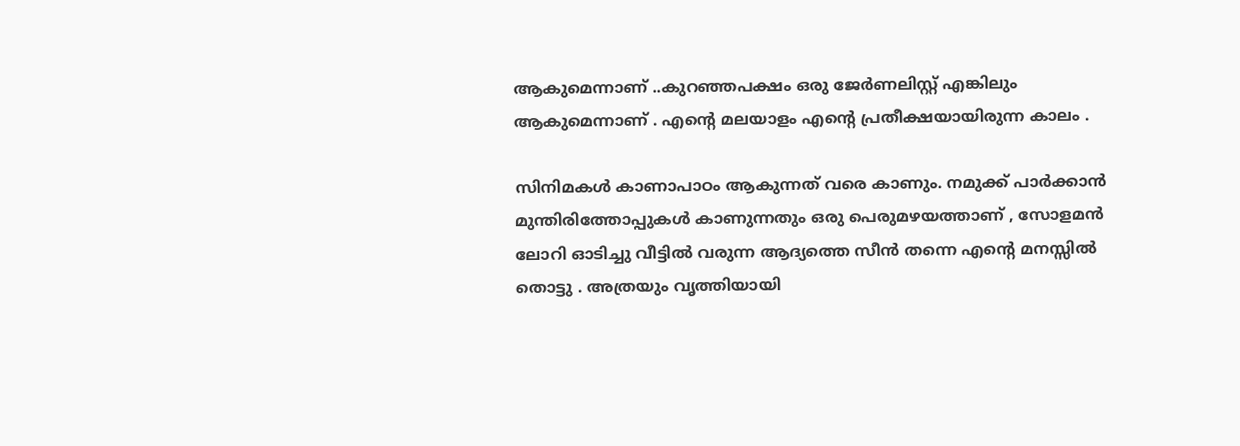ആകുമെന്നാണ് ..കുറഞ്ഞപക്ഷം ഒരു ജേർണലിസ്റ്റ്‌ എങ്കിലും ആകുമെന്നാണ് . എന്റെ മലയാളം എന്റെ പ്രതീക്ഷയായിരുന്ന കാലം .

സിനിമകൾ കാണാപാഠം ആകുന്നത് വരെ കാണും. നമുക്ക് പാർക്കാൻ മുന്തിരിത്തോപ്പുകൾ കാണുന്നതും ഒരു പെരുമഴയത്താണ് , സോളമൻ ലോറി ഓടിച്ചു വീട്ടിൽ വരുന്ന ആദ്യത്തെ സീൻ തന്നെ എന്റെ മനസ്സിൽ തൊട്ടു . അത്രയും വൃത്തിയായി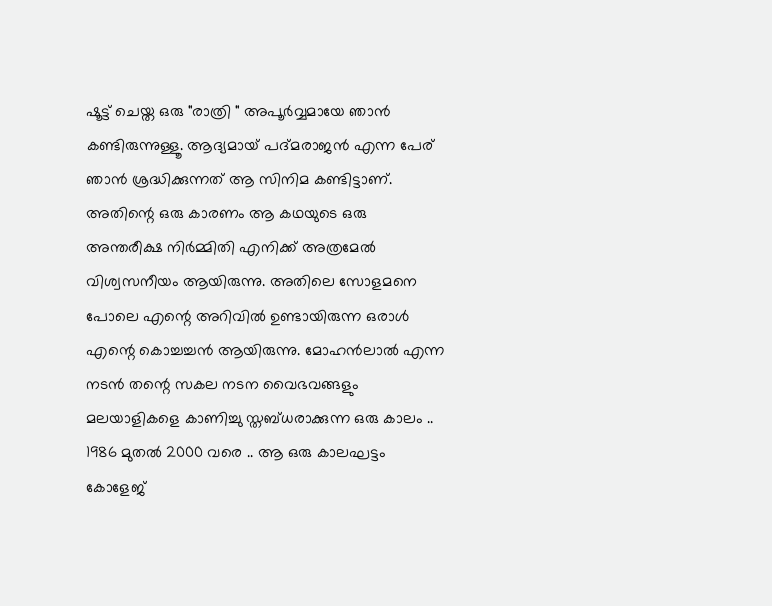ഷൂട്ട് ചെയ്ത ഒരു "രാത്രി " അപൂർവ്വമായേ ഞാൻ കണ്ടിരുന്നുള്ളൂ. ആദ്യമായ്‌ പദ്മരാജൻ എന്ന പേര് ഞാൻ ശ്രദ്ധിക്കുന്നത് ആ സിനിമ കണ്ടിട്ടാണ്. അതിന്റെ ഒരു കാരണം ആ കഥയുടെ ഒരു അന്തരീക്ഷ നിർമ്മിതി എനിക്ക് അത്രമേൽ വിശ്വസനീയം ആയിരുന്നു. അതിലെ സോളമനെ പോലെ എന്റെ അറിവിൽ ഉണ്ടായിരുന്ന ഒരാൾ എന്റെ കൊച്ചച്ചൻ ആയിരുന്നു. മോഹൻലാൽ എന്ന നടൻ തന്റെ സകല നടന വൈഭവങ്ങളും മലയാളികളെ കാണിച്ചു സ്തബ്ധരാക്കുന്ന ഒരു കാലം .. 1986 മുതൽ 2000 വരെ .. ആ ഒരു കാലഘട്ടം കോളേജ്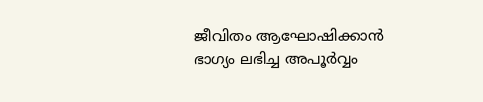ജീവിതം ആഘോഷിക്കാൻ ഭാഗ്യം ലഭിച്ച അപൂർവ്വം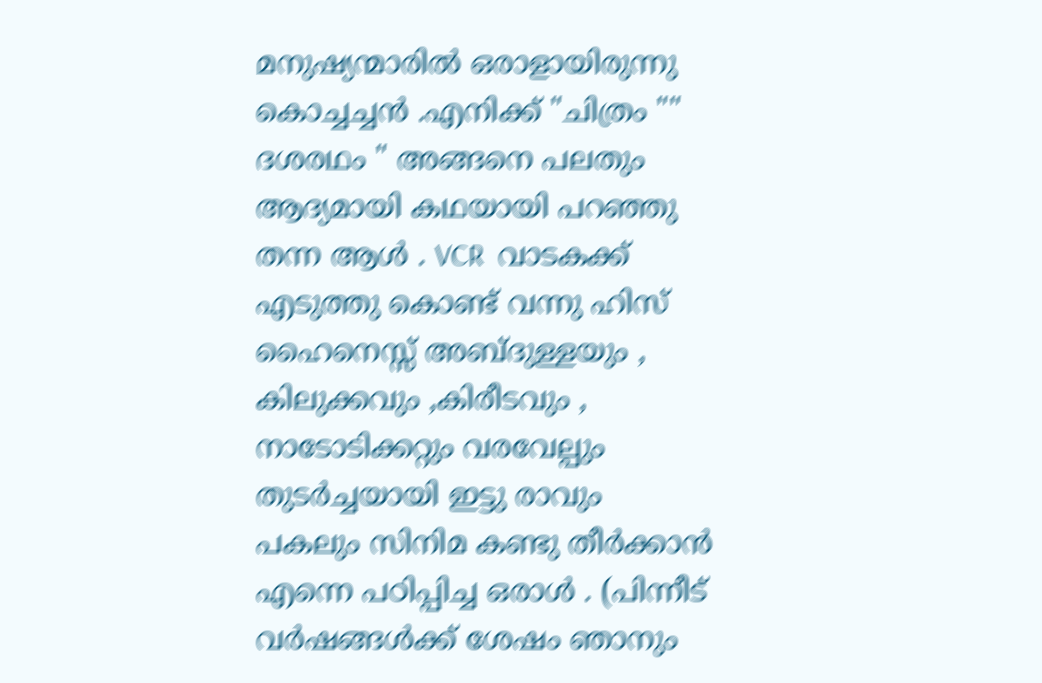മനുഷ്യന്മാരിൽ ഒരാളായിരുന്നു കൊച്ചച്ചൻ .എനിക്ക് "ചിത്രം "" ദശരഥം " അങ്ങനെ പലതും ആദ്യമായി കഥയായി പറഞ്ഞു തന്ന ആൾ . VCR  വാടകക്ക് എടുത്തു കൊണ്ട് വന്നു ഹിസ് ഹൈനെസ്സ് അബ്ദുള്ളയും , കിലുക്കവും ,കിരീടവും , നാടോടിക്കറ്റും വരവേല്പും തുടർച്ചയായി ഇട്ടു രാവും പകലും സിനിമ കണ്ടു തീർക്കാൻ എന്നെ പഠിപ്പിച്ച ഒരാൾ . (പിന്നീട് വർഷങ്ങൾക്ക് ശേഷം ഞാനും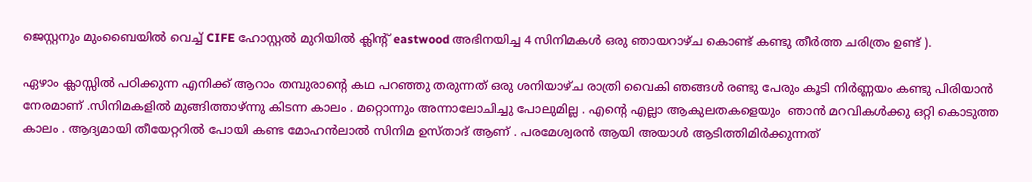ജെസ്റ്റനും മുംബൈയിൽ വെച്ച് CIFE ഹോസ്റ്റൽ മുറിയിൽ ക്ലിന്റ് eastwood അഭിനയിച്ച 4 സിനിമകൾ ഒരു ഞായറാഴ്ച കൊണ്ട് കണ്ടു തീർത്ത ചരിത്രം ഉണ്ട് ).

ഏഴാം ക്ലാസ്സിൽ പഠിക്കുന്ന എനിക്ക് ആറാം തമ്പുരാന്റെ കഥ പറഞ്ഞു തരുന്നത് ഒരു ശനിയാഴ്ച രാത്രി വൈകി ഞങ്ങൾ രണ്ടു പേരും കൂടി നിർണ്ണയം കണ്ടു പിരിയാൻ നേരമാണ് .സിനിമകളിൽ മുങ്ങിത്താഴ്ന്നു കിടന്ന കാലം . മറ്റൊന്നും അന്നാലോചിച്ചു പോലുമില്ല . എന്റെ എല്ലാ ആകുലതകളെയും  ഞാൻ മറവികൾക്കു ഒറ്റി കൊടുത്ത കാലം . ആദ്യമായി തീയേറ്ററിൽ പോയി കണ്ട മോഹൻലാൽ സിനിമ ഉസ്താദ് ആണ് . പരമേശ്വരൻ ആയി അയാൾ ആടിത്തിമിർക്കുന്നത്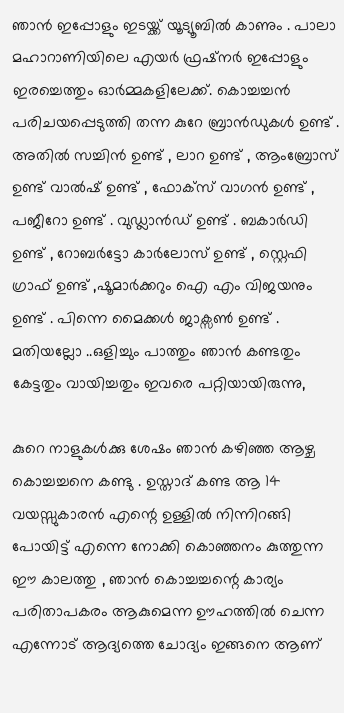ഞാൻ ഇപ്പോളും ഇടയ്ക്ക് യൂട്യൂബിൽ കാണും . പാലാ മഹാറാണിയിലെ എയർ ഫ്രഷ്‌നർ ഇപ്പോളും ഇരച്ചെത്തും ഓർമ്മകളിലേക്ക്. കൊച്ചച്ചൻ പരിചയപ്പെടുത്തി തന്ന കുറേ ബ്രാൻഡുകൾ ഉണ്ട് . അതിൽ സച്ചിൻ ഉണ്ട് , ലാറ ഉണ്ട് , ആംബ്രോസ് ഉണ്ട് വാൽഷ് ഉണ്ട് , ഫോക്സ് വാഗൻ ഉണ്ട് , പജീറോ ഉണ്ട് . വുഡ്ലാൻഡ് ഉണ്ട് . ബകാർഡി ഉണ്ട് , റോബർട്ടോ കാർലോസ് ഉണ്ട് , സ്റ്റെഫി ഗ്രാഫ് ഉണ്ട് ,ഷൂമാർക്കറും ഐ എം വിജയനും ഉണ്ട് . പിന്നെ മൈക്കൾ ജാക്സൺ ഉണ്ട് . മതിയല്ലോ ..ഒളിച്ചും പാത്തും ഞാൻ കണ്ടതും കേട്ടതും വായിച്ചതും ഇവരെ പറ്റിയായിരുന്നു,

കുറെ നാളുകൾക്കു ശേഷം ഞാൻ കഴിഞ്ഞ ആഴ്ച കൊച്ചച്ചനെ കണ്ടു . ഉസ്താദ് കണ്ട ആ 14 വയസ്സുകാരൻ എന്റെ ഉള്ളിൽ നിന്നിറങ്ങി പോയിട്ട് എന്നെ നോക്കി കൊഞ്ഞനം കുത്തുന്ന ഈ കാലത്തു , ഞാൻ കൊച്ചച്ചന്റെ കാര്യം പരിതാപകരം ആകുമെന്ന ഊഹത്തിൽ ചെന്ന എന്നോട് ആദ്യത്തെ ചോദ്യം ഇങ്ങനെ ആണ്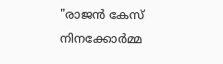"രാജൻ കേസ് നിനക്കോർമ്മ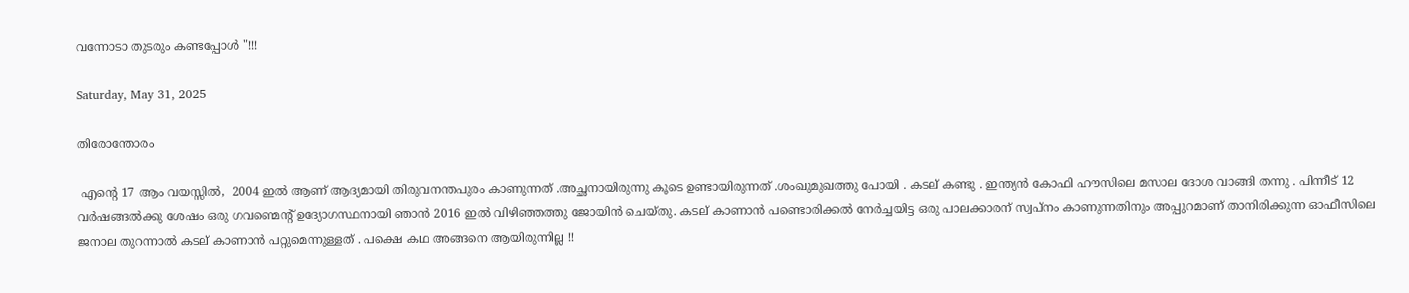വന്നോടാ തുടരും കണ്ടപ്പോൾ "!!!

Saturday, May 31, 2025

തിരോന്തോരം

 എന്റെ 17 ആം വയസ്സിൽ,  2004 ഇൽ ആണ് ആദ്യമായി തിരുവനന്തപുരം കാണുന്നത് .അച്ഛനായിരുന്നു കൂടെ ഉണ്ടായിരുന്നത് .ശംഖുമുഖത്തു പോയി . കടല് കണ്ടു . ഇന്ത്യൻ കോഫി ഹൗസിലെ മസാല ദോശ വാങ്ങി തന്നു . പിന്നീട് 12 വർഷങ്ങൽക്കു ശേഷം ഒരു ഗവണ്മെന്റ് ഉദ്യോഗസ്ഥനായി ഞാൻ 2016 ഇൽ വിഴിഞ്ഞത്തു ജോയിൻ ചെയ്തു. കടല് കാണാൻ പണ്ടൊരിക്കൽ നേർച്ചയിട്ട ഒരു പാലക്കാരന് സ്വപ്നം കാണുന്നതിനും അപ്പുറമാണ് താനിരിക്കുന്ന ഓഫീസിലെ ജനാല തുറന്നാൽ കടല് കാണാൻ പറ്റുമെന്നുള്ളത് . പക്ഷെ കഥ അങ്ങനെ ആയിരുന്നില്ല !!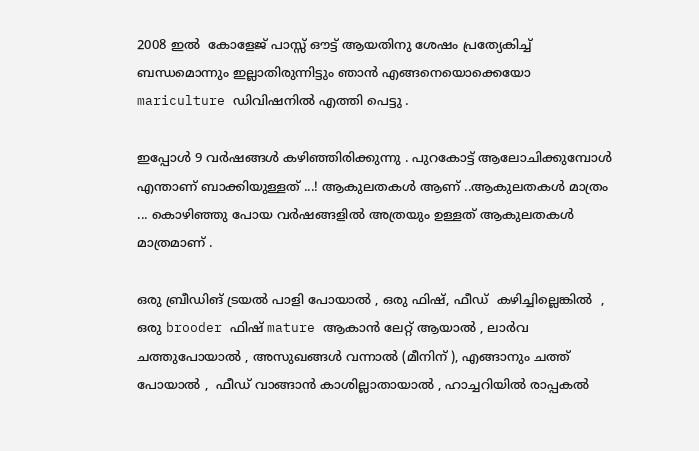2008 ഇൽ  കോളേജ് പാസ്സ് ഔട്ട് ആയതിനു ശേഷം പ്രത്യേകിച്ച് ബന്ധമൊന്നും ഇല്ലാതിരുന്നിട്ടും ഞാൻ എങ്ങനെയൊക്കെയോ mariculture ഡിവിഷനിൽ എത്തി പെട്ടു .

ഇപ്പോൾ 9 വർഷങ്ങൾ കഴിഞ്ഞിരിക്കുന്നു . പുറകോട്ട് ആലോചിക്കുമ്പോൾ എന്താണ് ബാക്കിയുള്ളത് ...! ആകുലതകൾ ആണ് ..ആകുലതകൾ മാത്രം  ... കൊഴിഞ്ഞു പോയ വർഷങ്ങളിൽ അത്രയും ഉള്ളത് ആകുലതകൾ മാത്രമാണ് .

ഒരു ബ്രീഡിങ് ട്രയൽ പാളി പോയാൽ , ഒരു ഫിഷ്, ഫീഡ്  കഴിച്ചില്ലെങ്കിൽ  , ഒരു brooder ഫിഷ് mature ആകാൻ ലേറ്റ് ആയാൽ , ലാർവ ചത്തുപോയാൽ , അസുഖങ്ങൾ വന്നാൽ (മീനിന് ), എങ്ങാനും ചത്ത് പോയാൽ ,  ഫീഡ് വാങ്ങാൻ കാശില്ലാതായാൽ , ഹാച്ചറിയിൽ രാപ്പകൽ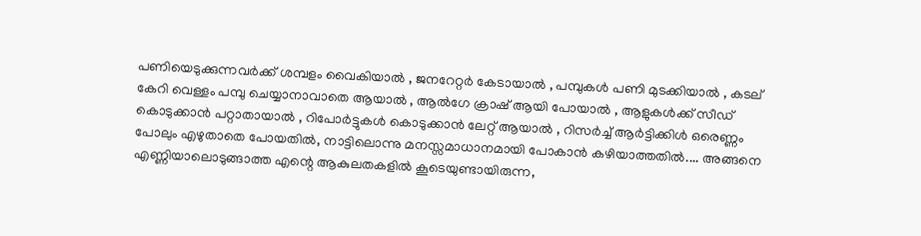പണിയെടുക്കുന്നവർക്ക് ശമ്പളം വൈകിയാൽ , ജനറേറ്റർ കേടായാൽ , പമ്പുകൾ പണി മുടക്കിയാൽ , കടല് കേറി വെള്ളം പമ്പു ചെയ്യാനാവാതെ ആയാൽ , ആൽഗേ ക്രാഷ്‌ ആയി പോയാൽ , ആളുകൾക്ക് സീഡ് കൊടുക്കാൻ പറ്റാതായാൽ , റിപോർട്ടുകൾ കൊടുക്കാൻ ലേറ്റ് ആയാൽ , റിസർച്ച് ആർട്ടിക്കിൾ ഒരെണ്ണം പോലും എഴുതാതെ പോയതിൽ, നാട്ടിലൊന്നു മനസ്സമാധാനമായി പോകാൻ കഴിയാത്തതിൽ.... അങ്ങനെ എണ്ണിയാലൊടുങ്ങാത്ത എന്റെ ആകുലതകളിൽ കൂടെയുണ്ടായിരുന്ന,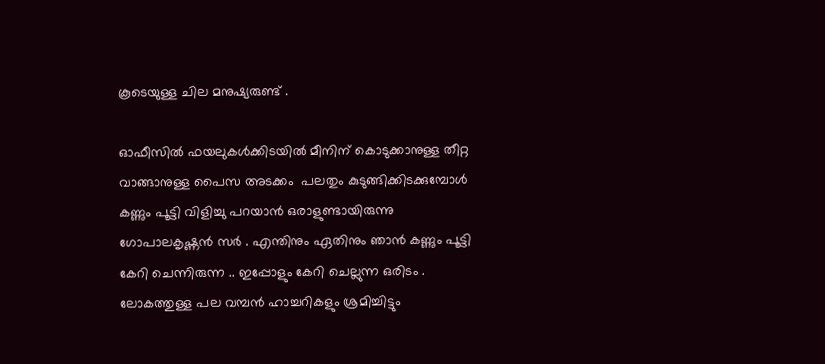കൂടെയുള്ള ചില മനുഷ്യരുണ്ട് .

ഓഫീസിൽ ഫയലുകൾക്കിടയിൽ മീനിന് കൊടുക്കാനുള്ള തീറ്റ വാങ്ങാനുള്ള പൈസ അടക്കം  പലതും കുടുങ്ങിക്കിടക്കുമ്പോൾ കണ്ണും പൂട്ടി വിളിച്ചു പറയാൻ ഒരാളുണ്ടായിരുന്നു ഗോപാലകൃഷ്ണൻ സർ . എന്തിനും ഏതിനും ഞാൻ കണ്ണും പൂട്ടി കേറി ചെന്നിരുന്ന .. ഇപ്പോളും കേറി ചെല്ലുന്ന ഒരിടം . ലോകത്തുള്ള പല വമ്പൻ ഹാച്ചറികളും ശ്രമിച്ചിട്ടും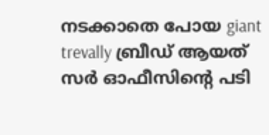നടക്കാതെ പോയ giant trevally ബ്രീഡ് ആയത് സർ ഓഫീസിന്റെ പടി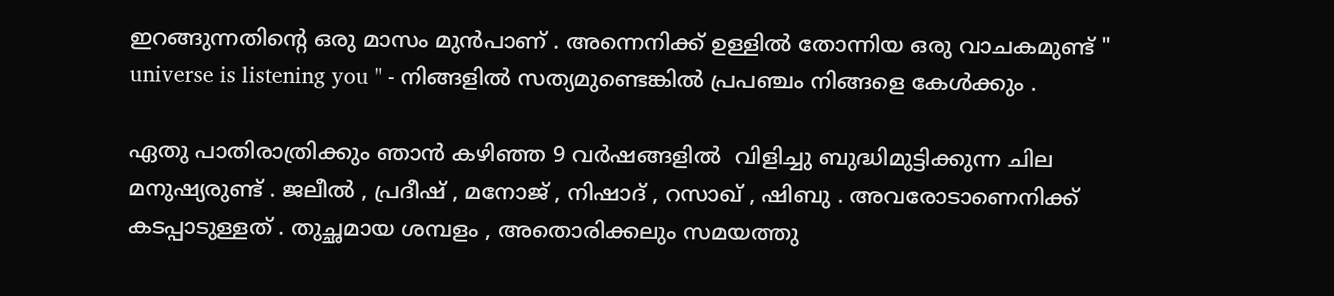ഇറങ്ങുന്നതിന്റെ ഒരു മാസം മുൻപാണ് . അന്നെനിക്ക് ഉള്ളിൽ തോന്നിയ ഒരു വാചകമുണ്ട് " universe is listening you " - നിങ്ങളിൽ സത്യമുണ്ടെങ്കിൽ പ്രപഞ്ചം നിങ്ങളെ കേൾക്കും .

ഏതു പാതിരാത്രിക്കും ഞാൻ കഴിഞ്ഞ 9 വർഷങ്ങളിൽ  വിളിച്ചു ബുദ്ധിമുട്ടിക്കുന്ന ചില മനുഷ്യരുണ്ട് . ജലീൽ , പ്രദീഷ് , മനോജ് , നിഷാദ് , റസാഖ് , ഷിബു . അവരോടാണെനിക്ക് കടപ്പാടുള്ളത് . തുച്ഛമായ ശമ്പളം , അതൊരിക്കലും സമയത്തു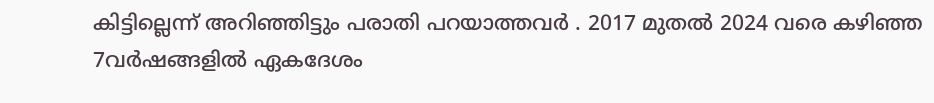കിട്ടില്ലെന്ന് അറിഞ്ഞിട്ടും പരാതി പറയാത്തവർ . 2017 മുതൽ 2024 വരെ കഴിഞ്ഞ 7വർഷങ്ങളിൽ ഏകദേശം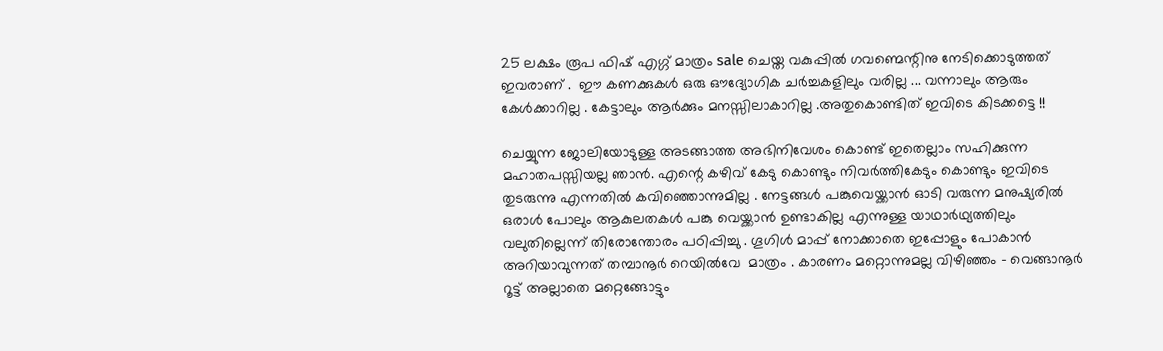25 ലക്ഷം രൂപ ഫിഷ് എഗ്ഗ് മാത്രം sale ചെയ്ത വകുപ്പിൽ ഗവണ്മെന്റിനു നേടിക്കൊടുത്തത് ഇവരാണ് .  ഈ കണക്കുകൾ ഒരു ഔദ്യോഗിക ചർച്ചകളിലും വരില്ല ... വന്നാലും ആരും കേൾക്കാറില്ല . കേട്ടാലും ആർക്കും മനസ്സിലാകാറില്ല .അതുകൊണ്ടിത് ഇവിടെ കിടക്കട്ടെ !!

ചെയ്യുന്ന ജോലിയോടുള്ള അടങ്ങാത്ത അഭിനിവേശം കൊണ്ട് ഇതെല്ലാം സഹിക്കുന്ന മഹാതപസ്സിയല്ല ഞാൻ. എന്റെ കഴിവ് കേടു കൊണ്ടും നിവർത്തികേടും കൊണ്ടും ഇവിടെ തുടരുന്നു എന്നതിൽ കവിഞ്ഞൊന്നുമില്ല . നേട്ടങ്ങൾ പങ്കുവെയ്ക്കാൻ ഓടി വരുന്ന മനുഷ്യരിൽ ഒരാൾ പോലും ആകുലതകൾ പങ്കു വെയ്ക്കാൻ ഉണ്ടാകില്ല എന്നുള്ള യാഥാർഥ്യത്തിലും വലുതില്ലെന്ന് തിരോന്തോരം പഠിപ്പിച്ചു . ഗൂഗിൾ മാപ്പ് നോക്കാതെ ഇപ്പോളും പോകാൻ അറിയാവുന്നത് തമ്പാനൂർ റെയിൽവേ  മാത്രം . കാരണം മറ്റൊന്നുമല്ല വിഴിഞ്ഞം - വെങ്ങാനൂർ  റൂട്ട് അല്ലാതെ മറ്റെങ്ങോട്ടും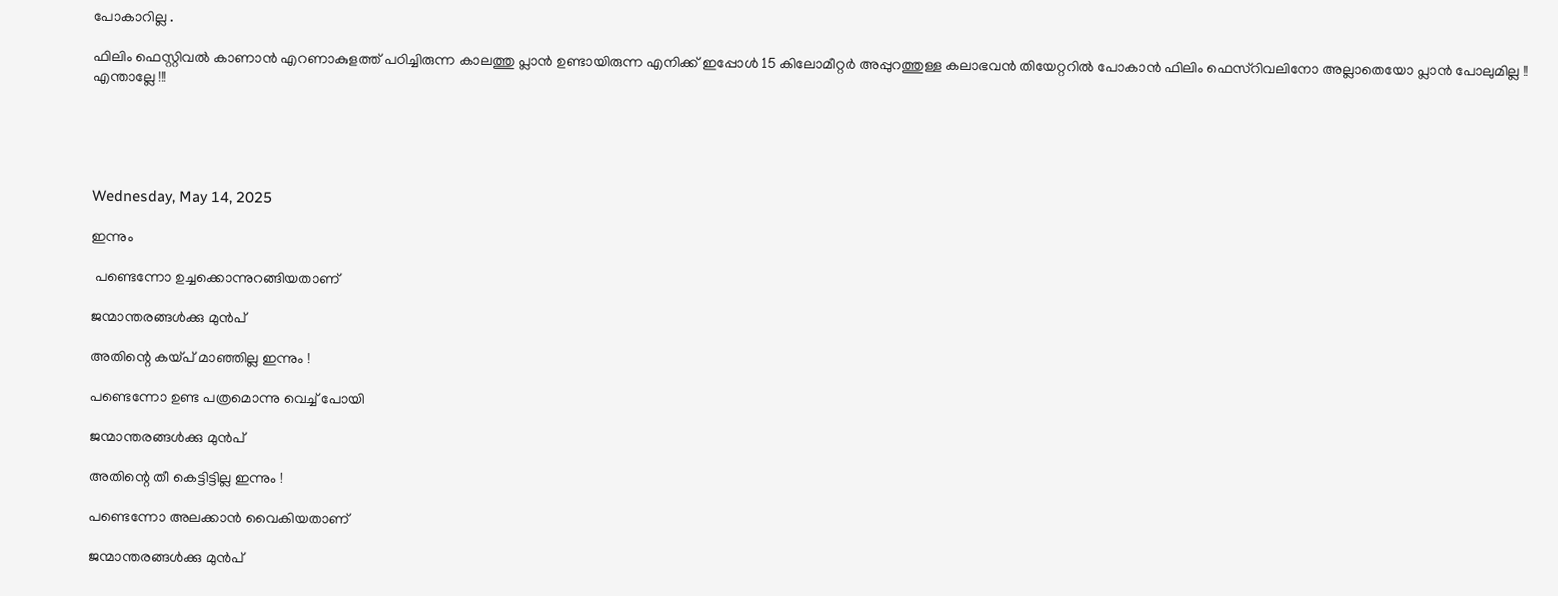പോകാറില്ല .

ഫിലിം ഫെസ്റ്റിവൽ കാണാൻ എറണാകുളത്ത്‌ പഠിച്ചിരുന്ന കാലത്തു പ്ലാൻ ഉണ്ടായിരുന്ന എനിക്ക് ഇപ്പോൾ 15 കിലോമീറ്റർ അപ്പുറത്തുള്ള കലാഭവൻ തിയേറ്ററിൽ പോകാൻ ഫിലിം ഫെസ്റിവലിനോ അല്ലാതെയോ പ്ലാൻ പോലുമില്ല !! എന്താല്ലേ !!!





Wednesday, May 14, 2025

ഇന്നും

 പണ്ടെന്നോ ഉച്ചക്കൊന്നുറങ്ങിയതാണ്

ജന്മാന്തരങ്ങൾക്കു മുൻപ്

അതിന്റെ കയ്പ് മാഞ്ഞില്ല ഇന്നും !

പണ്ടെന്നോ ഉണ്ട പത്രമൊന്നു വെച്ച് പോയി

ജന്മാന്തരങ്ങൾക്കു മുൻപ്

അതിന്റെ തീ കെട്ടിട്ടില്ല ഇന്നും !

പണ്ടെന്നോ അലക്കാൻ വൈകിയതാണ്

ജന്മാന്തരങ്ങൾക്കു മുൻപ്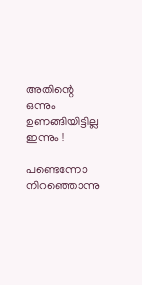അതിന്റെ ഒന്നും ഉണങ്ങിയിട്ടില്ല ഇന്നും !

പണ്ടെന്നോ നിറഞ്ഞൊന്നു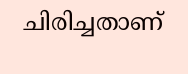ചിരിച്ചതാണ്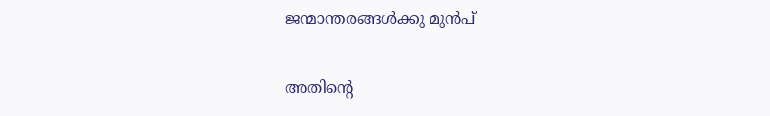ജന്മാന്തരങ്ങൾക്കു മുൻപ്

അതിന്റെ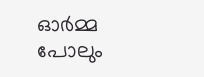ഓർമ്മ പോലും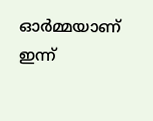ഓർമ്മയാണ് ഇന്ന്